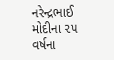નરેન્દ્રભાઈ મોદીના ૨૫ વર્ષના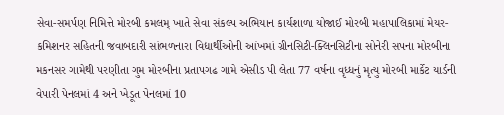સેવા-સમર્પણ નિમિત્તે મોરબી કમલમ્ ખાતે સેવા સંકલ્પ અભિયાન કાર્યશાળા યોજાઈ મોરબી મહાપાલિકામાં મેયર-કમિશનર સહિતની જવાબદારી સાંભળનારા વિદ્યાર્થીઓની આંખમાં ગ્રીનસિટી-ક્લિનસિટીના સોનેરી સપના મોરબીના મકનસર ગામેથી પરણીતા ગુમ મોરબીના પ્રતાપગઢ ગામે એસીડ પી લેતા 77 વર્ષના વૃધ્ધનું મૃત્યુ મોરબી માર્કેટ યાર્ડની વેપારી પેનલમાં 4 અને ખેડૂત પેનલમાં 10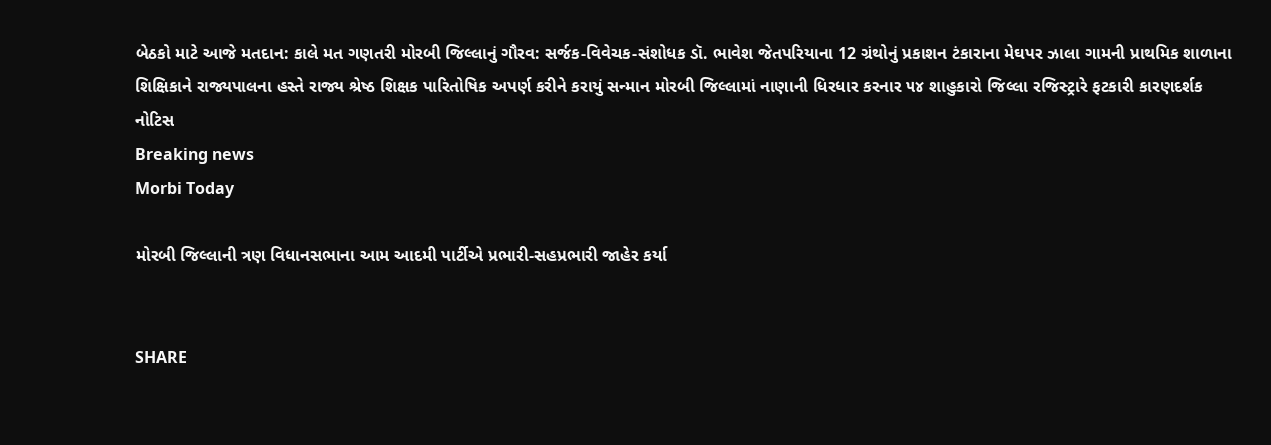બેઠકો માટે આજે મતદાન: કાલે મત ગણતરી મોરબી જિલ્લાનું ગૌરવ: સર્જક-વિવેચક-સંશોધક ડૉ. ભાવેશ જેતપરિયાના 12 ગ્રંથોનું પ્રકાશન ટંકારાના મેઘપર ઝાલા ગામની પ્રાથમિક શાળાના શિક્ષિકાને રાજ્યપાલના હસ્તે રાજ્ય શ્રેષ્ઠ શિક્ષક પારિતોષિક અપર્ણ કરીને કરાયું સન્માન મોરબી જિલ્લામાં નાણાની ધિરધાર કરનાર ૫૪ શાહુકારો જિલ્લા રજિસ્ટ્રારે ફટકારી કારણદર્શક નોટિસ
Breaking news
Morbi Today

મોરબી જિલ્લાની ત્રણ વિધાનસભાના આમ આદમી પાર્ટીએ પ્રભારી-સહપ્રભારી જાહેર કર્યા


SHARE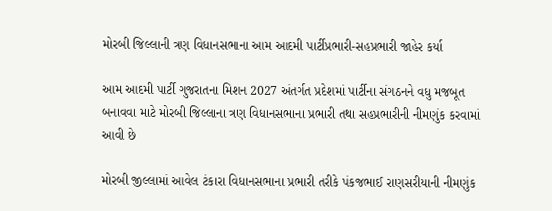મોરબી જિલ્લાની ત્રણ વિધાનસભાના આમ આદમી પાર્ટીપ્રભારી-સહપ્રભારી જાહેર કર્યા

આમ આદમી પાર્ટી ગુજરાતના મિશન 2027 અંતર્ગત પ્રદેશમાં પાર્ટીના સંગઠનને વધુ મજબૂત બનાવવા માટે મોરબી જિલ્લાના ત્રણ વિધાનસભાના પ્રભારી તથા સહપ્રભારીની નીમણુંક કરવામાં આવી છે

મોરબી જીલ્લામાં આવેલ ટંકારા વિધાનસભાના પ્રભારી તરીકે પંકજભાઈ રાણસરીયાની નીમણુંક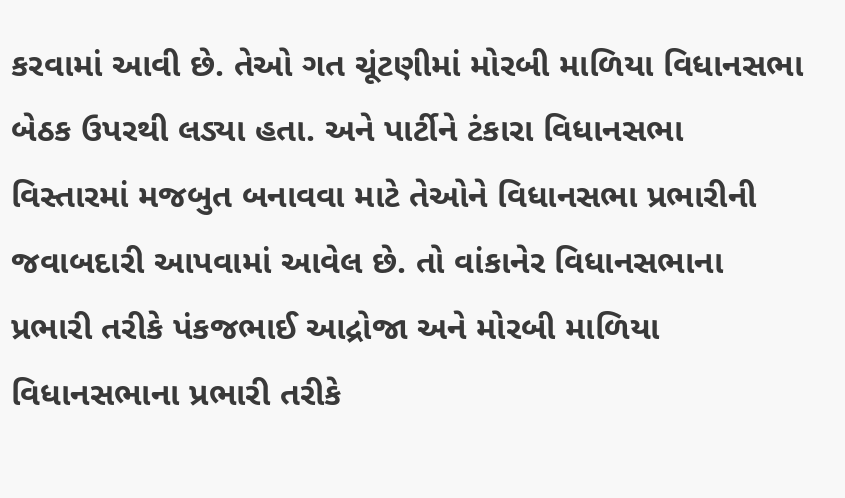કરવામાં આવી છે. તેઓ ગત ચૂંટણીમાં મોરબી માળિયા વિધાનસભા બેઠક ઉપરથી લડ્યા હતા. અને પાર્ટીને ટંકારા વિધાનસભા વિસ્તારમાં મજબુત બનાવવા માટે તેઓને વિધાનસભા પ્રભારીની જવાબદારી આપવામાં આવેલ છે. તો વાંકાનેર વિધાનસભાના પ્રભારી તરીકે પંકજભાઈ આદ્રોજા અને મોરબી માળિયા વિધાનસભાના પ્રભારી તરીકે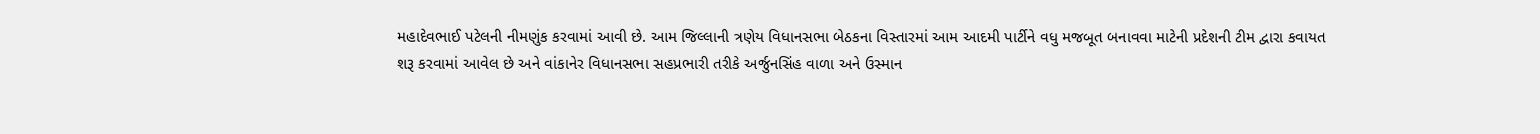મહાદેવભાઈ પટેલની નીમણુંક કરવામાં આવી છે. આમ જિલ્લાની ત્રણેય વિધાનસભા બેઠકના વિસ્તારમાં આમ આદમી પાર્ટીને વધુ મજબૂત બનાવવા માટેની પ્રદેશની ટીમ દ્વારા કવાયત શરૂ કરવામાં આવેલ છે અને વાંકાનેર વિધાનસભા સહપ્રભારી તરીકે અર્જુનસિંહ વાળા અને ઉસ્માન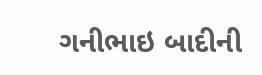ગનીભાઇ બાદીની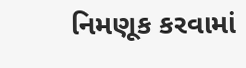નિમણૂક કરવામાં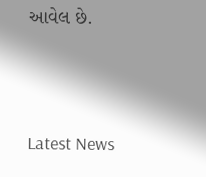આવેલ છે.




Latest News